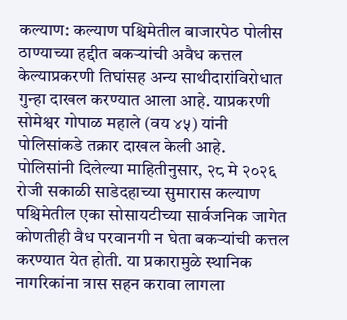कल्याण: कल्याण पश्चिमेतील बाजारपेठ पोलीस ठाण्याच्या हद्दीत बकऱ्यांची अवैध कत्तल केल्याप्रकरणी तिघांसह अन्य साथीदारांविरोधात गुन्हा दाखल करण्यात आला आहे. याप्रकरणी सोमेश्वर गोपाळ महाले (वय ४५) यांनी पोलिसांकडे तक्रार दाखल केली आहे.
पोलिसांनी दिलेल्या माहितीनुसार, २८ मे २०२६ रोजी सकाळी साडेदहाच्या सुमारास कल्याण पश्चिमेतील एका सोसायटीच्या सार्वजनिक जागेत कोणतीही वैध परवानगी न घेता बकऱ्यांची कत्तल करण्यात येत होती. या प्रकारामुळे स्थानिक नागरिकांना त्रास सहन करावा लागला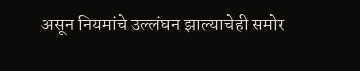असून नियमांचे उल्लंघन झाल्याचेही समोर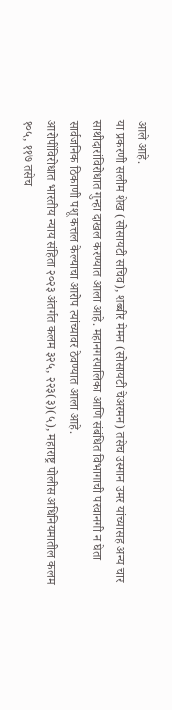आले आहे.
या प्रकरणी सलीम शेख (सोसायटी सचिव), शब्बीर मेमन (सोसायटी चेअरमन) तसेच उस्मान उमर यांच्यासह अन्य चार साथीदारांविरोधात गुन्हा दाखल करण्यात आला आहे. महानगरपालिका आणि संबंधित विभागाची परवानगी न घेता सार्वजनिक ठिकाणी पशू कत्तल केल्याचा आरोप त्यांच्यावर ठेवण्यात आला आहे.
आरोपींविरोधात भारतीय न्याय संहिता २०२३ अंतर्गत कलम ३२५, २२३(३)(५), महाराष्ट्र पोलीस अधिनियमातील कलम १०५, ११७ तसेच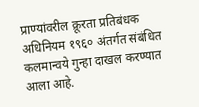प्राण्यांवरील क्रूरता प्रतिबंधक अधिनियम १९६० अंतर्गत संबंधित कलमान्वये गुन्हा दाखल करण्यात आला आहे.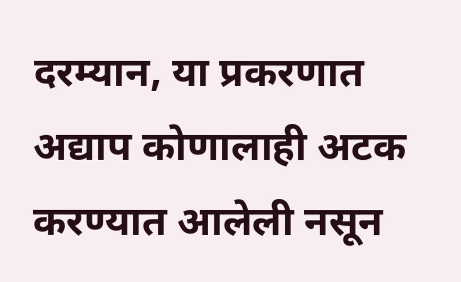दरम्यान, या प्रकरणात अद्याप कोणालाही अटक करण्यात आलेली नसून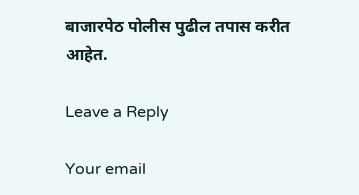बाजारपेठ पोलीस पुढील तपास करीत आहेत.

Leave a Reply

Your email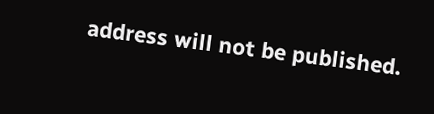address will not be published.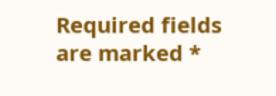Required fields are marked *